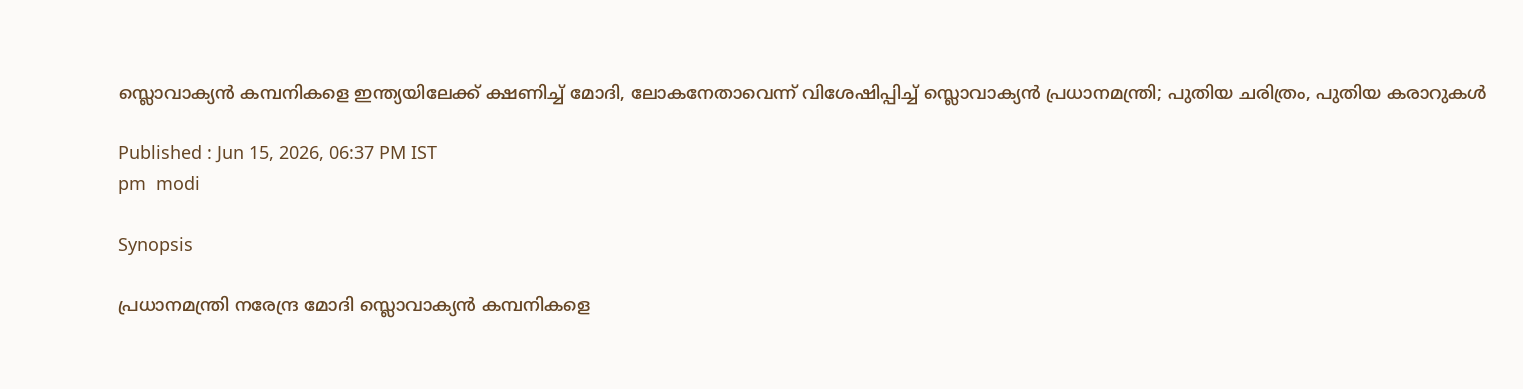സ്ലൊവാക്യൻ കമ്പനികളെ ഇന്ത്യയിലേക്ക് ക്ഷണിച്ച് മോദി, ലോകനേതാവെന്ന് വിശേഷിപ്പിച്ച് സ്ലൊവാക്യൻ പ്രധാനമന്ത്രി; പുതിയ ചരിത്രം, പുതിയ കരാറുകൾ

Published : Jun 15, 2026, 06:37 PM IST
pm  modi

Synopsis

പ്രധാനമന്ത്രി നരേന്ദ്ര മോദി സ്ലൊവാക്യൻ കമ്പനികളെ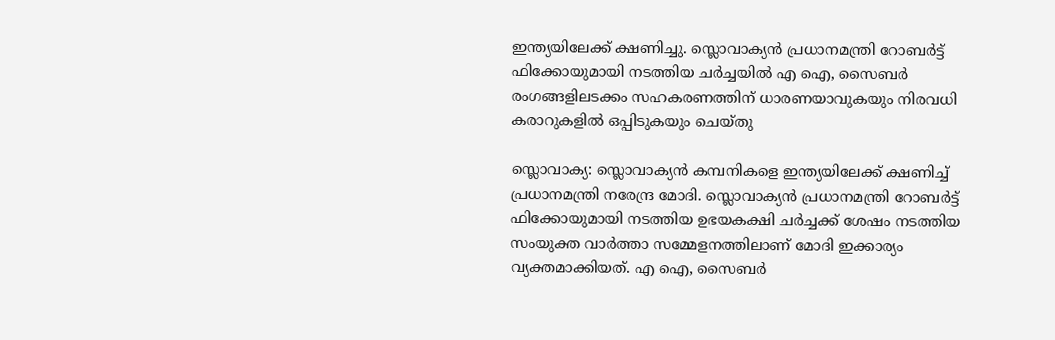ഇന്ത്യയിലേക്ക് ക്ഷണിച്ചു. സ്ലൊവാക്യൻ പ്രധാനമന്ത്രി റോബർട്ട് ഫിക്കോയുമായി നടത്തിയ ചർച്ചയിൽ എ ഐ, സൈബർ രംഗങ്ങളിലടക്കം സഹകരണത്തിന് ധാരണയാവുകയും നിരവധി കരാറുകളിൽ ഒപ്പിടുകയും ചെയ്തു

സ്ലൊവാക്യ: സ്ലൊവാക്യൻ കമ്പനികളെ ഇന്ത്യയിലേക്ക് ക്ഷണിച്ച് പ്രധാനമന്ത്രി നരേന്ദ്ര മോദി. സ്ലൊവാക്യൻ പ്രധാനമന്ത്രി റോബർട്ട് ഫിക്കോയുമായി നടത്തിയ ഉഭയകക്ഷി ചർച്ചക്ക് ശേഷം നടത്തിയ സംയുക്ത വാർത്താ സമ്മേളനത്തിലാണ് മോദി ഇക്കാര്യം വ്യക്തമാക്കിയത്. എ ഐ, സൈബർ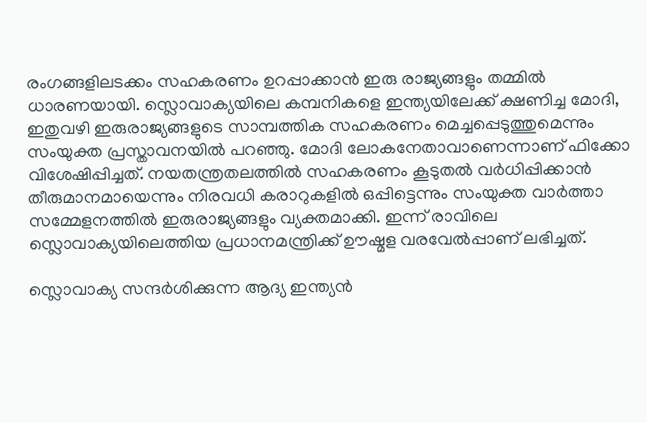രംഗങ്ങളിലടക്കം സഹകരണം ഉറപ്പാക്കാൻ ഇരു രാജ്യങ്ങളും തമ്മിൽ ധാരണയായി. സ്ലൊവാക്യയിലെ കമ്പനികളെ ഇന്ത്യയിലേക്ക് ക്ഷണിച്ച മോദി, ഇതുവഴി ഇരുരാജ്യങ്ങളുടെ സാമ്പത്തിക സഹകരണം മെച്ചപ്പെടുത്തുമെന്നും സംയുക്ത പ്രസ്താവനയിൽ പറഞ്ഞു. മോദി ലോകനേതാവാണെന്നാണ് ഫിക്കോ വിശേഷിപ്പിച്ചത്. നയതന്ത്രതലത്തിൽ സഹകരണം കൂടുതൽ വർധിപ്പിക്കാൻ തീരുമാനമായെന്നും നിരവധി കരാറുകളിൽ ഒപ്പിട്ടെന്നും സംയുക്ത വാർത്താ സമ്മേളനത്തിൽ ഇരുരാജ്യങ്ങളും വ്യക്തമാക്കി. ഇന്ന് രാവിലെ സ്ലൊവാക്യയിലെത്തിയ പ്രധാനമന്ത്രിക്ക് ഊഷ്മള വരവേൽപ്പാണ് ലഭിച്ചത്.

സ്ലൊവാക്യ സന്ദർശിക്കുന്ന ആദ്യ ഇന്ത്യൻ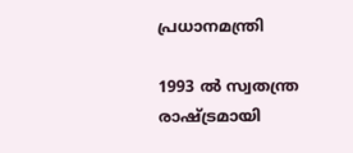പ്രധാനമന്ത്രി

1993 ൽ സ്വതന്ത്ര രാഷ്ട്രമായി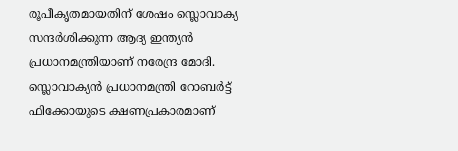രൂപീകൃതമായതിന് ശേഷം സ്ലൊവാക്യ സന്ദർശിക്കുന്ന ആദ്യ ഇന്ത്യൻ പ്രധാനമന്ത്രിയാണ് നരേന്ദ്ര മോദി. സ്ലൊവാക്യൻ പ്രധാനമന്ത്രി റോബർട്ട് ഫിക്കോയുടെ ക്ഷണപ്രകാരമാണ്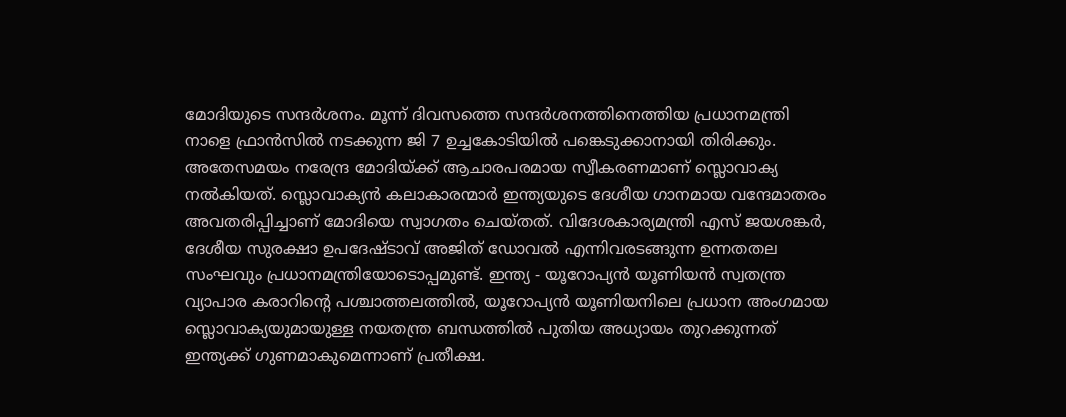മോദിയുടെ സന്ദർശനം. മൂന്ന് ദിവസത്തെ സന്ദർശനത്തിനെത്തിയ പ്രധാനമന്ത്രി നാളെ ഫ്രാൻസിൽ നടക്കുന്ന ജി 7 ഉച്ചകോടിയിൽ പങ്കെടുക്കാനായി തിരിക്കും. അതേസമയം നരേന്ദ്ര മോദിയ്ക്ക് ആചാരപരമായ സ്വീകരണമാണ് സ്ലൊവാക്യ നൽകിയത്. സ്ലൊവാക്യൻ കലാകാരന്മാർ ഇന്ത്യയുടെ ദേശീയ ഗാനമായ വന്ദേമാതരം അവതരിപ്പിച്ചാണ് മോദിയെ സ്വാഗതം ചെയ്തത്. വിദേശകാര്യമന്ത്രി എസ് ജയശങ്കർ, ദേശീയ സുരക്ഷാ ഉപദേഷ്ടാവ് അജിത് ഡോവൽ എന്നിവരടങ്ങുന്ന ഉന്നതതല സംഘവും പ്രധാനമന്ത്രിയോടൊപ്പമുണ്ട്. ഇന്ത്യ - യൂറോപ്യൻ യൂണിയൻ സ്വതന്ത്ര വ്യാപാര കരാറിന്‍റെ പശ്ചാത്തലത്തിൽ, യൂറോപ്യൻ യൂണിയനിലെ പ്രധാന അംഗമായ സ്ലൊവാക്യയുമായുള്ള നയതന്ത്ര ബന്ധത്തിൽ പുതിയ അധ്യായം തുറക്കുന്നത് ഇന്ത്യക്ക് ഗുണമാകുമെന്നാണ് പ്രതീക്ഷ.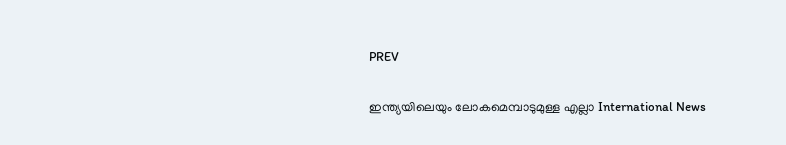PREV

ഇന്ത്യയിലെയും ലോകമെമ്പാടുമുള്ള എല്ലാ International News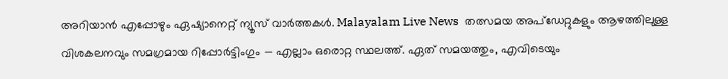അറിയാൻ എപ്പോഴും ഏഷ്യാനെറ്റ് ന്യൂസ് വാർത്തകൾ. Malayalam Live News  തത്സമയ അപ്‌ഡേറ്റുകളും ആഴത്തിലുള്ള വിശകലനവും സമഗ്രമായ റിപ്പോർട്ടിംഗും — എല്ലാം ഒരൊറ്റ സ്ഥലത്ത്. ഏത് സമയത്തും, എവിടെയും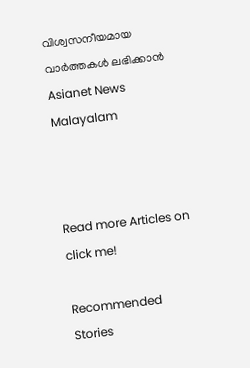വിശ്വസനീയമായ വാർത്തകൾ ലഭിക്കാൻ Asianet News Malayalam



Read more Articles on
click me!

Recommended Stories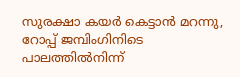സുരക്ഷാ കയര്‍ കെട്ടാന്‍ മറന്നു, റോപ്പ് ജമ്പിംഗിനിടെ പാലത്തില്‍നിന്ന്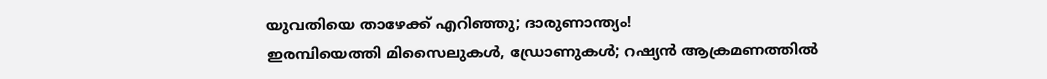യുവതിയെ താഴേക്ക് എറിഞ്ഞു; ദാരുണാന്ത്യം!
ഇരമ്പിയെത്തി മിസൈലുകള്‍, ഡ്രോണുകള്‍; റഷ്യന്‍ ആക്രമണത്തില്‍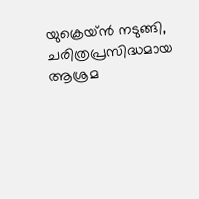യുക്രെയ്ന്‍ നടുങ്ങി, ചരിത്രപ്രസിദ്ധമായ ആശ്രമ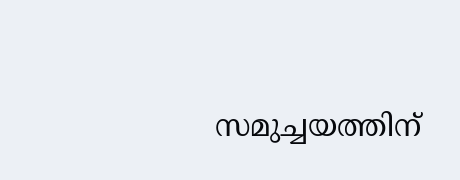സമുച്ചയത്തിന്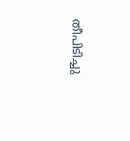തീപിടിച്ചു